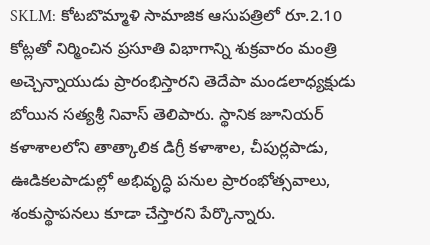SKLM: కోటబొమ్మాళి సామాజిక ఆసుపత్రిలో రూ.2.10 కోట్లతో నిర్మించిన ప్రసూతి విభాగాన్ని శుక్రవారం మంత్రి అచ్చెన్నాయుడు ప్రారంభిస్తారని తెదేపా మండలాధ్యక్షుడు బోయిన సత్యశ్రీ నివాస్ తెలిపారు. స్థానిక జూనియర్ కళాశాలలోని తాత్కాలిక డిగ్రీ కళాశాల, చీపుర్లపాడు, ఊడికలపాడుల్లో అభివృద్ధి పనుల ప్రారంభోత్సవాలు, శంకుస్థాపనలు కూడా చేస్తారని పేర్కొన్నారు.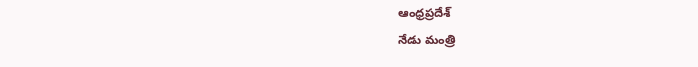ఆంధ్రప్రదేశ్
నేడు మంత్రి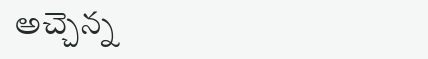అచ్చెన్న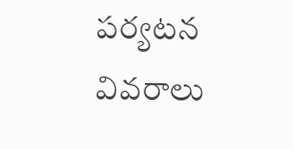పర్యటన వివరాలు